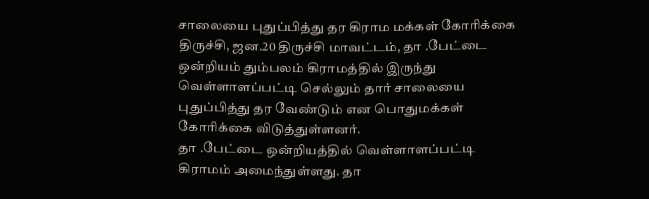சாலையை புதுப்பித்து தர கிராம மக்கள் கோரிக்கை
திருச்சி, ஜன.20 திருச்சி மாவட்டம், தா .பேட்டை ஒன்றியம் தும்பலம் கிராமத்தில் இருந்து வெள்ளாளப்பட்டி செல்லும் தார் சாலையை புதுப்பித்து தர வேண்டும் என பொதுமக்கள் கோரிக்கை விடுத்துள்ளனர்.
தா .பேட்டை ஒன்றியத்தில் வெள்ளாளப்பட்டி கிராமம் அமைந்துள்ளது. தா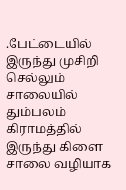.பேட்டையில் இருந்து முசிறி செல்லும் சாலையில் தும்பலம் கிராமத்தில் இருந்து கிளை சாலை வழியாக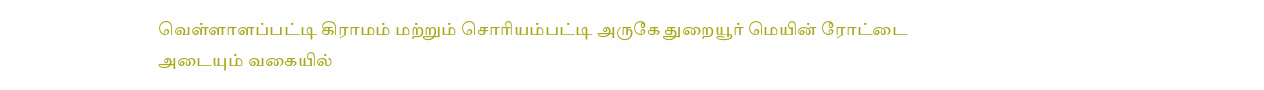வெள்ளாளப்பட்டி கிராமம் மற்றும் சொரியம்பட்டி அருகே துறையூர் மெயின் ரோட்டை அடையும் வகையில்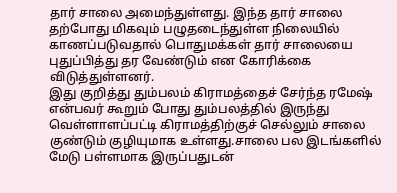தார் சாலை அமைந்துள்ளது. இந்த தார் சாலை தற்போது மிகவும் பழுதடைந்துள்ள நிலையில் காணப்படுவதால் பொதுமக்கள் தார் சாலையை புதுப்பித்து தர வேண்டும் என கோரிக்கை விடுத்துள்ளனர்.
இது குறித்து தும்பலம் கிராமத்தைச் சேர்ந்த ரமேஷ் என்பவர் கூறும் போது தும்பலத்தில் இருந்து வெள்ளாளப்பட்டி கிராமத்திற்குச் செல்லும் சாலை குண்டும் குழியுமாக உள்ளது.சாலை பல இடங்களில் மேடு பள்ளமாக இருப்பதுடன்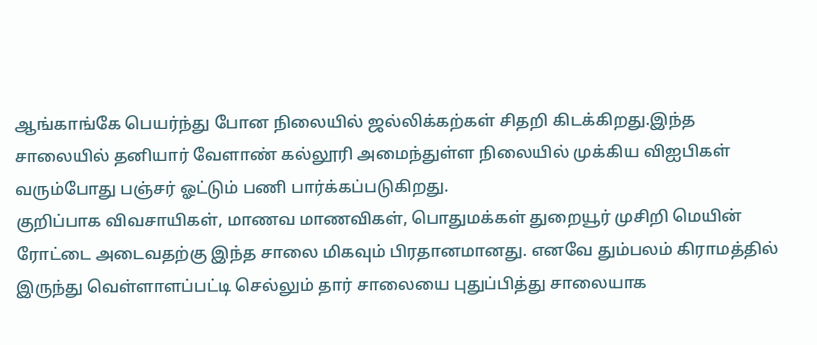ஆங்காங்கே பெயர்ந்து போன நிலையில் ஜல்லிக்கற்கள் சிதறி கிடக்கிறது.இந்த சாலையில் தனியார் வேளாண் கல்லூரி அமைந்துள்ள நிலையில் முக்கிய விஐபிகள் வரும்போது பஞ்சர் ஓட்டும் பணி பார்க்கப்படுகிறது.
குறிப்பாக விவசாயிகள், மாணவ மாணவிகள், பொதுமக்கள் துறையூர் முசிறி மெயின் ரோட்டை அடைவதற்கு இந்த சாலை மிகவும் பிரதானமானது. எனவே தும்பலம் கிராமத்தில் இருந்து வெள்ளாளப்பட்டி செல்லும் தார் சாலையை புதுப்பித்து சாலையாக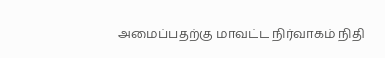அமைப்பதற்கு மாவட்ட நிர்வாகம் நிதி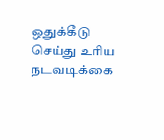ஒதுக்கீடு செய்து உரிய நடவடிக்கை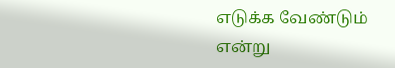எடுக்க வேண்டும் என்று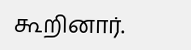கூறினார்.